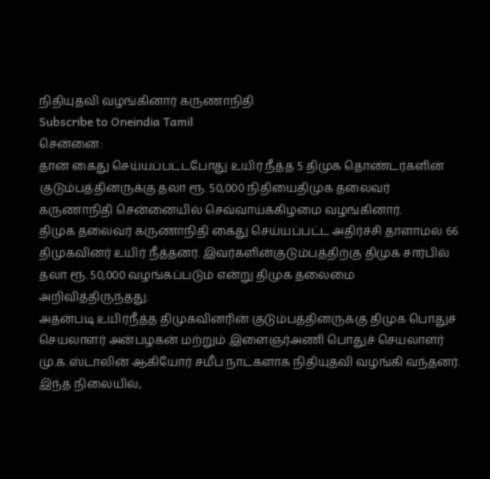நிதியுதவி வழங்கினார் கருணாநிதி
Subscribe to Oneindia Tamil
சென்னை:
தான் கைது செய்யப்பட்டபோது உயிர் நீத்த 5 திமுக தொண்டர்களின் குடும்பத்தினருக்கு தலா ரூ. 50,000 நிதியைதிமுக தலைவர் கருணாநிதி சென்னையில் செவ்வாய்க்கிழமை வழங்கினார்.
திமுக தலைவர் கருணாநிதி கைது செய்யப்பட்ட அதிர்ச்சி தாளாமல் 66 திமுகவினர் உயிர் நீத்தனர். இவர்களின்குடும்பத்திற்கு திமுக சார்பில் தலா ரூ. 50,000 வழங்கப்படும் என்று திமுக தலைமை அறிவித்திருந்தது.
அதன்படி உயிர்நீத்த திமுகவினரின் குடும்பத்தினருக்கு திமுக பொதுச் செயலாளர் அன்பழகன் மற்றும் இளைஞர்அணி பொதுச் செயலாளர் மு.க.ஸ்டாலின் ஆகியோர் சமீப நாட்களாக நிதியுதவி வழங்கி வந்தனர்.
இந்த நிலையில்,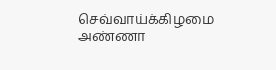செவ்வாய்க்கிழமை அண்ணா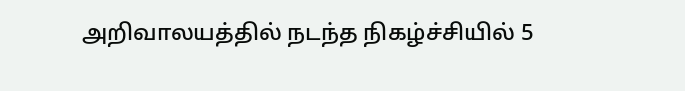அறிவாலயத்தில் நடந்த நிகழ்ச்சியில் 5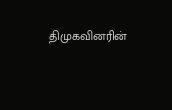திமுகவினரின்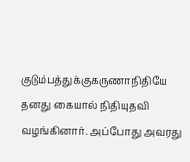குடும்பத்துக்குகருணாநிதியே தனது கையால் நிதியுதவி வழங்கினார். அப்போது அவரது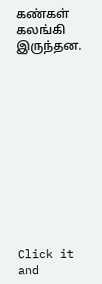கண்கள் கலங்கி இருந்தன.












Click it and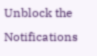Unblock the Notifications